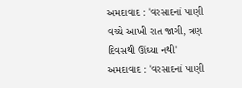અમદાવાદ : 'વરસાદનાં પાણી વચ્ચે આખી રાત જાગી, ત્રણ દિવસથી ઊંઘ્યા નથી'
અમદાવાદ : 'વરસાદનાં પાણી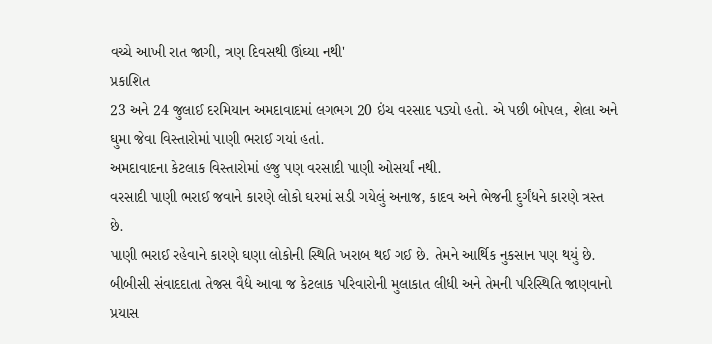વચ્ચે આખી રાત જાગી, ત્રણ દિવસથી ઊંઘ્યા નથી'
પ્રકાશિત
23 અને 24 જુલાઈ દરમિયાન અમદાવાદમાં લગભગ 20 ઇંચ વરસાદ પડ્યો હતો. એ પછી બોપલ, શેલા અને ઘુમા જેવા વિસ્તારોમાં પાણી ભરાઈ ગયાં હતાં.
અમદાવાદના કેટલાક વિસ્તારોમાં હજુ પણ વરસાદી પાણી ઓસર્યાં નથી.
વરસાદી પાણી ભરાઈ જવાને કારણે લોકો ઘરમાં સડી ગયેલું અનાજ, કાદવ અને ભેજની દુર્ગંધને કારણે ત્રસ્ત છે.
પાણી ભરાઈ રહેવાને કારણે ઘણા લોકોની સ્થિતિ ખરાબ થઈ ગઈ છે. તેમને આર્થિક નુકસાન પણ થયું છે.
બીબીસી સંવાદદાતા તેજસ વૈદ્યે આવા જ કેટલાક પરિવારોની મુલાકાત લીધી અને તેમની પરિસ્થિતિ જાણવાનો પ્રયાસ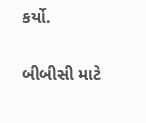કર્યો.

બીબીસી માટે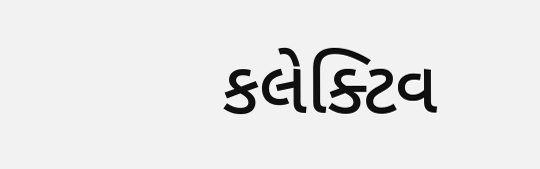કલેક્ટિવ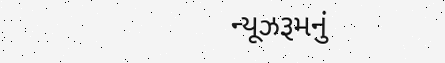ન્યૂઝરૂમનું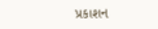પ્રકાશન